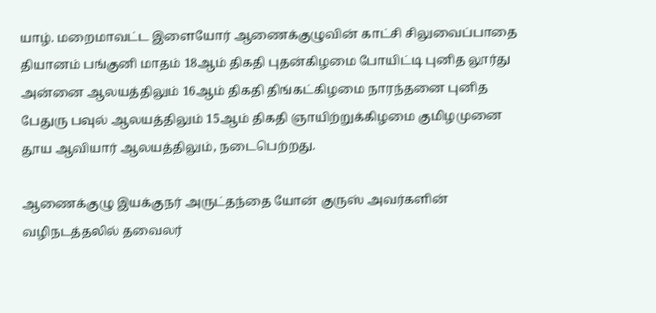யாழ். மறைமாவட்ட இளையோர் ஆணைக்குழுவின் காட்சி சிலுவைப்பாதை தியானம் பங்குனி மாதம் 18ஆம் திகதி புதன்கிழமை போயிட்டி புனித லூர்து அன்னை ஆலயத்திலும் 16ஆம் திகதி திங்கட்கிழமை நாரந்தனை புனித பேதுரு பவுல் ஆலயத்திலும் 15ஆம் திகதி ஞாயிற்றுக்கிழமை குமிழமுனை தூய ஆவியார் ஆலயத்திலும், நடைபெற்றது.

ஆணைக்குழு இயக்குநர் அருட்தந்தை யோன் குருஸ் அவர்களின் வழிநடத்தலில் தவைலர்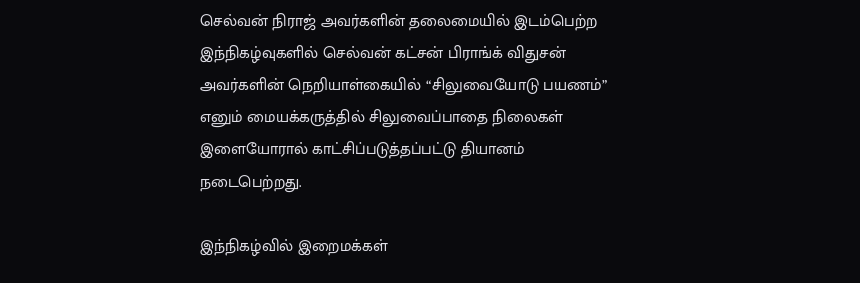செல்வன் நிராஜ் அவர்களின் தலைமையில் இடம்பெற்ற இந்நிகழ்வுகளில் செல்வன் கட்சன் பிராங்க் விதுசன் அவர்களின் நெறியாள்கையில் “சிலுவையோடு பயணம்” எனும் மையக்கருத்தில் சிலுவைப்பாதை நிலைகள் இளையோரால் காட்சிப்படுத்தப்பட்டு தியானம் நடைபெற்றது.

இந்நிகழ்வில் இறைமக்கள்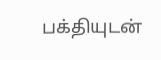பக்தியுடன்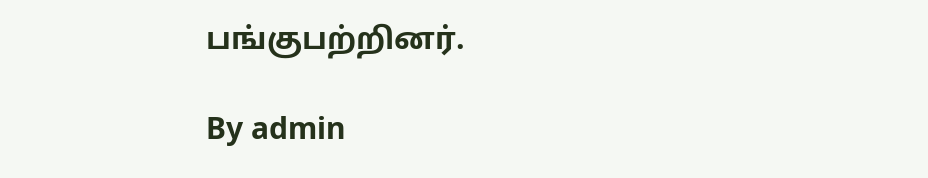பங்குபற்றினர்.

By admin